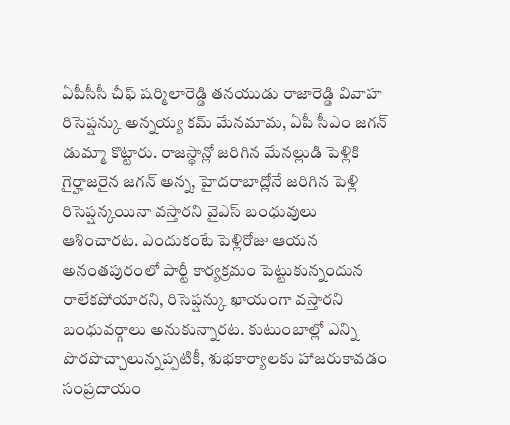ఏపీసీసీ చీఫ్ షర్మిలారెడ్డి తనయుడు రాజారెడ్డి వివాహ రిసెప్షన్కు అన్నయ్య కమ్ మేనమామ, ఏపీ సీఎం జగన్ డుమ్మా కొట్టారు. రాజస్థాన్లో జరిగిన మేనల్లుడి పెళ్లికి గైర్హాజరైన జగన్ అన్న, హైదరాబాద్లోనే జరిగిన పెళ్లి రిసెప్షన్కయినా వస్తారని వైఎస్ బంధువులు ఆశించారట. ఎందుకంటే పెళ్లిరోజు ఆయన అనంతపురంలో పార్టీ కార్యక్రమం పెట్టుకున్నందున రాలేకపోయారని, రిసెప్షన్కు ఖాయంగా వస్తారని బంధువర్గాలు అనుకున్నారట. కుటుంబాల్లో ఎన్ని పొరపొచ్చాలున్నప్పటికీ, శుభకార్యాలకు హాజరుకావడం సంప్రదాయం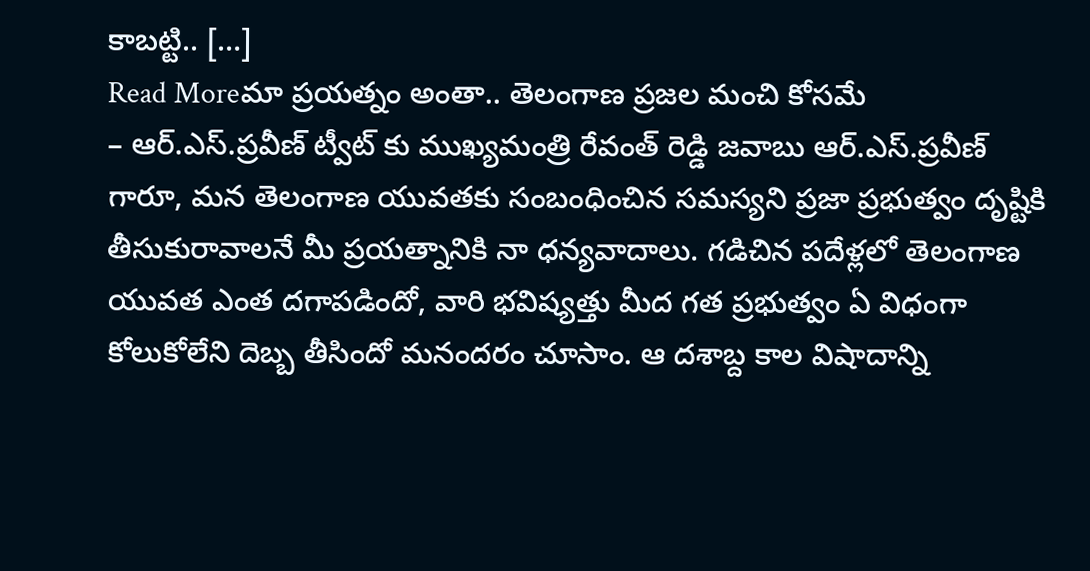కాబట్టి.. […]
Read Moreమా ప్రయత్నం అంతా.. తెలంగాణ ప్రజల మంచి కోసమే
– ఆర్.ఎస్.ప్రవీణ్ ట్వీట్ కు ముఖ్యమంత్రి రేవంత్ రెడ్డి జవాబు ఆర్.ఎస్.ప్రవీణ్ గారూ, మన తెలంగాణ యువతకు సంబంధించిన సమస్యని ప్రజా ప్రభుత్వం దృష్టికి తీసుకురావాలనే మీ ప్రయత్నానికి నా ధన్యవాదాలు. గడిచిన పదేళ్లలో తెలంగాణ యువత ఎంత దగాపడిందో, వారి భవిష్యత్తు మీద గత ప్రభుత్వం ఏ విధంగా కోలుకోలేని దెబ్బ తీసిందో మనందరం చూసాం. ఆ దశాబ్ద కాల విషాదాన్ని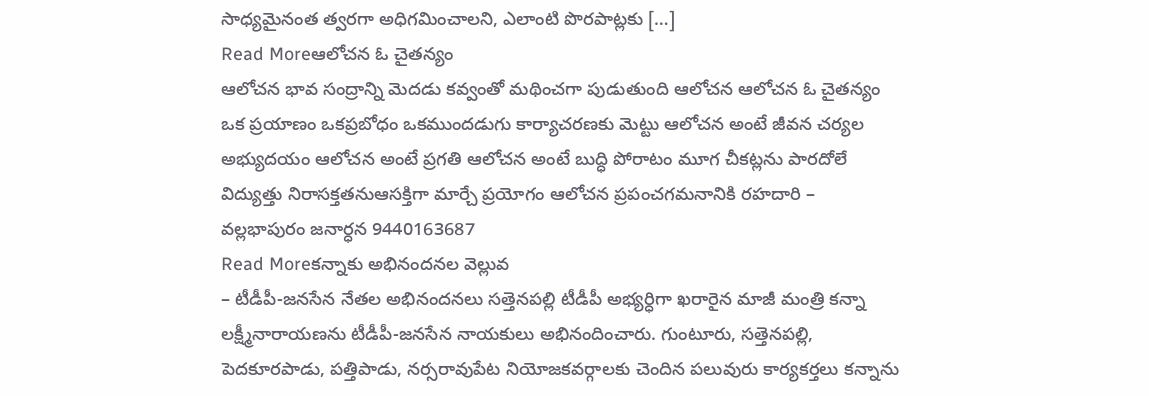సాధ్యమైనంత త్వరగా అధిగమించాలని, ఎలాంటి పొరపాట్లకు […]
Read Moreఆలోచన ఓ చైతన్యం
ఆలోచన భావ సంద్రాన్ని మెదడు కవ్వంతో మథించగా పుడుతుంది ఆలోచన ఆలోచన ఓ చైతన్యం ఒక ప్రయాణం ఒకప్రబోధం ఒకముందడుగు కార్యాచరణకు మెట్టు ఆలోచన అంటే జీవన చర్యల అభ్యుదయం ఆలోచన అంటే ప్రగతి ఆలోచన అంటే బుద్ధి పోరాటం మూగ చీకట్లను పారదోలే విద్యుత్తు నిరాసక్తతనుఆసక్తిగా మార్చే ప్రయోగం ఆలోచన ప్రపంచగమనానికి రహదారి – వల్లభాపురం జనార్ధన 9440163687
Read Moreకన్నాకు అభినందనల వెల్లువ
– టీడీపీ-జనసేన నేతల అభినందనలు సత్తెనపల్లి టీడీపీ అభ్యర్ధిగా ఖరారైన మాజీ మంత్రి కన్నా లక్ష్మీనారాయణను టీడీపీ-జనసేన నాయకులు అభినందించారు. గుంటూరు, సత్తెనపల్లి, పెదకూరపాడు, పత్తిపాడు, నర్సరావుపేట నియోజకవర్గాలకు చెందిన పలువురు కార్యకర్తలు కన్నాను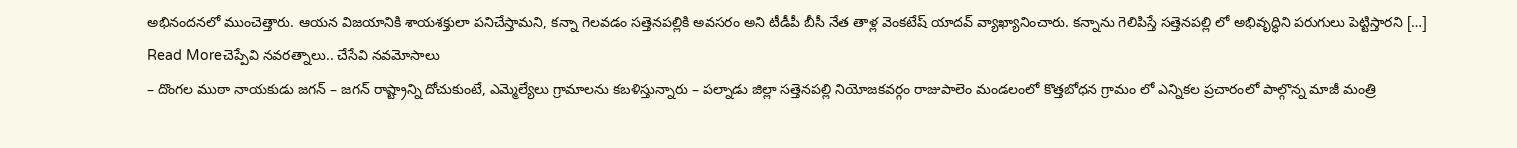అభినందనలో ముంచెత్తారు. ఆయన విజయానికి శాయశక్తులా పనిచేస్తామని, కన్నా గెలవడం సత్తెనపల్లికి అవసరం అని టీడీపీ బీసీ నేత తాళ్ల వెంకటేష్ యాదవ్ వ్యాఖ్యానించారు. కన్నాను గెలిపిస్తే సత్తెనపల్లి లో అభివృద్ధిని పరుగులు పెట్టిస్తారని […]
Read Moreచెప్పేవి నవరత్నాలు.. చేసేవి నవమోసాలు
– దొంగల ముఠా నాయకుడు జగన్ – జగన్ రాష్ట్రాన్ని దోచుకుంటే, ఎమ్మెల్యేలు గ్రామాలను కబళిస్తున్నారు – పల్నాడు జిల్లా సత్తెనపల్లి నియోజకవర్గం రాజుపాలెం మండలంలో కొత్తబోధన గ్రామం లో ఎన్నికల ప్రచారంలో పాల్గొన్న మాజీ మంత్రి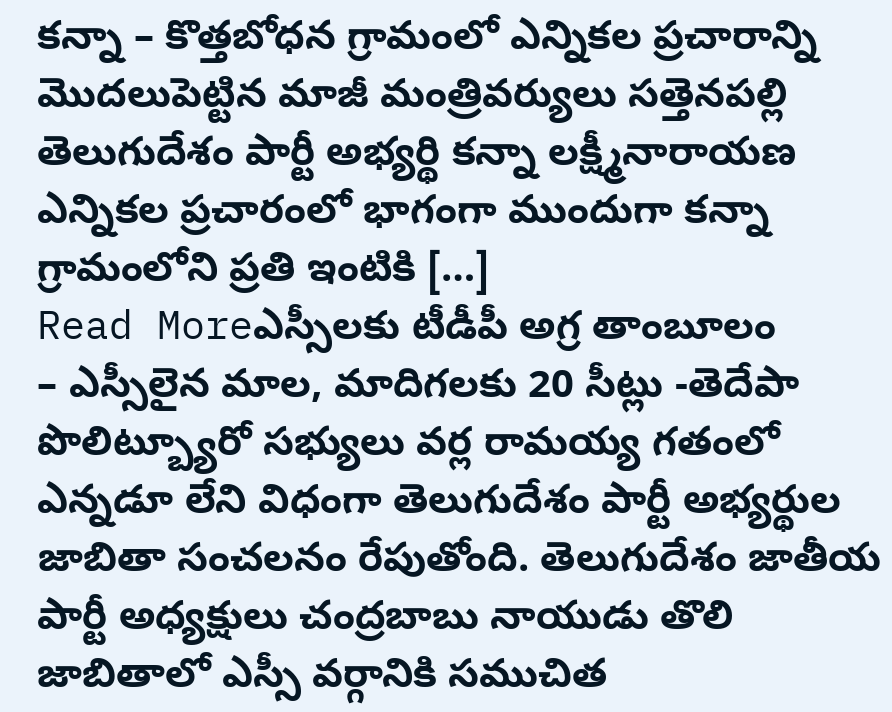కన్నా – కొత్తబోధన గ్రామంలో ఎన్నికల ప్రచారాన్ని మొదలుపెట్టిన మాజీ మంత్రివర్యులు సత్తెనపల్లి తెలుగుదేశం పార్టీ అభ్యర్థి కన్నా లక్ష్మీనారాయణ ఎన్నికల ప్రచారంలో భాగంగా ముందుగా కన్నా గ్రామంలోని ప్రతి ఇంటికి […]
Read Moreఎస్సీలకు టీడీపీ అగ్ర తాంబూలం
– ఎస్సీలైన మాల, మాదిగలకు 20 సీట్లు -తెదేపా పొలిట్బ్యూరో సభ్యులు వర్ల రామయ్య గతంలో ఎన్నడూ లేని విధంగా తెలుగుదేశం పార్టీ అభ్యర్థుల జాబితా సంచలనం రేపుతోంది. తెలుగుదేశం జాతీయ పార్టీ అధ్యక్షులు చంద్రబాబు నాయుడు తొలి జాబితాలో ఎస్సీ వర్గానికి సముచిత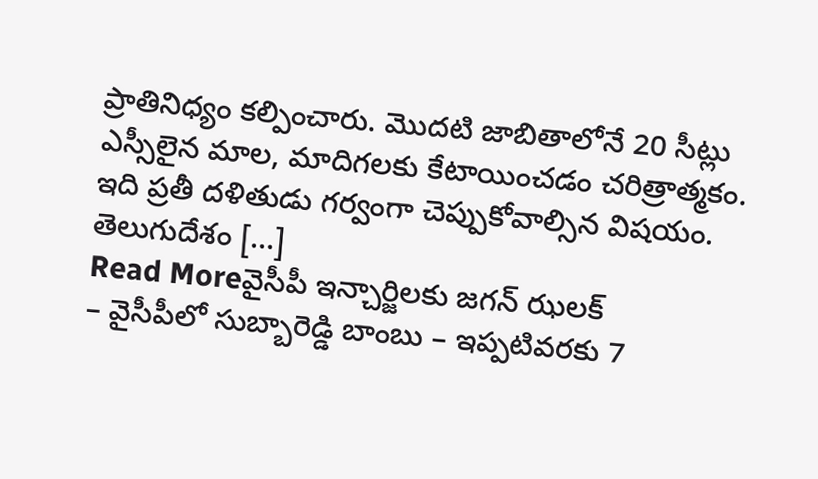ప్రాతినిధ్యం కల్పించారు. మొదటి జాబితాలోనే 20 సీట్లు ఎస్సీలైన మాల, మాదిగలకు కేటాయించడం చరిత్రాత్మకం. ఇది ప్రతీ దళితుడు గర్వంగా చెప్పుకోవాల్సిన విషయం. తెలుగుదేశం […]
Read Moreవైసీపీ ఇన్చార్జిలకు జగన్ ఝలక్
– వైసీపీలో సుబ్బారెడ్డి బాంబు – ఇప్పటివరకు 7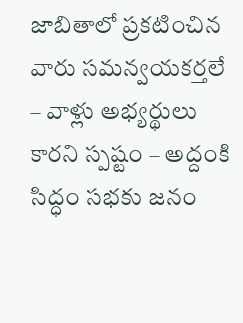జాబితాలో ప్రకటించిన వారు సమన్వయకర్తలే – వాళ్లు అభ్యర్థులు కారని స్పష్టం – అద్దంకి సిద్ధం సభకు జనం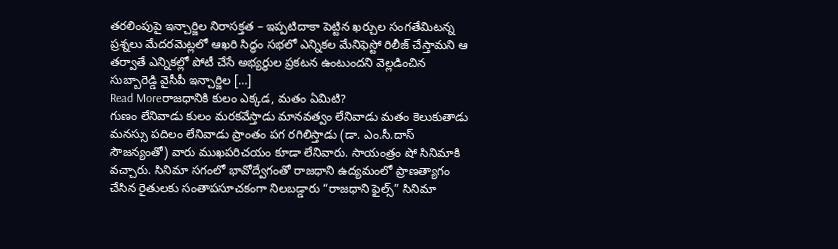తరలింపుపై ఇన్చార్జిల నిరాసక్తత – ఇప్పటిదాకా పెట్టిన ఖర్చుల సంగతేమిటన్న ప్రశ్నలు మేదరమెట్లలో ఆఖరి సిద్ధం సభలో ఎన్నికల మేనిఫెస్టో రిలీజ్ చేస్తామని ఆ తర్వాతే ఎన్నికల్లో పోటీ చేసే అభ్యర్థుల ప్రకటన ఉంటుందని వెల్లడించిన సుబ్బారెడ్డి వైసీపీ ఇన్చార్జిల […]
Read Moreరాజధానికి కులం ఎక్కడ, మతం ఏమిటి?
గుణం లేనివాడు కులం మరకవేస్తాడు మానవత్వం లేనివాడు మతం కెలుకుతాడు మనస్సు పదిలం లేనివాడు ప్రాంతం పగ రగిలిస్తాడు (డా. ఎం.సీ.దాస్ సౌజన్యంతో) వారు ముఖపరిచయం కూడా లేనివారు. సాయంత్రం షో సినిమాకి వచ్చారు. సినిమా సగంలో భావోద్వేగంతో రాజధాని ఉద్యమంలో ప్రాణత్యాగం చేసిన రైతులకు సంతాపసూచకంగా నిలబడ్డారు “రాజధాని ఫైల్స్” సినిమా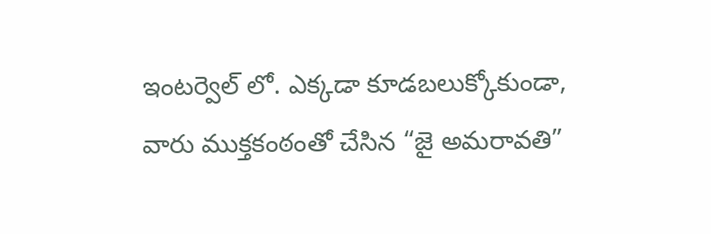ఇంటర్వెల్ లో. ఎక్కడా కూడబలుక్కోకుండా, వారు ముక్తకంఠంతో చేసిన “జై అమరావతి”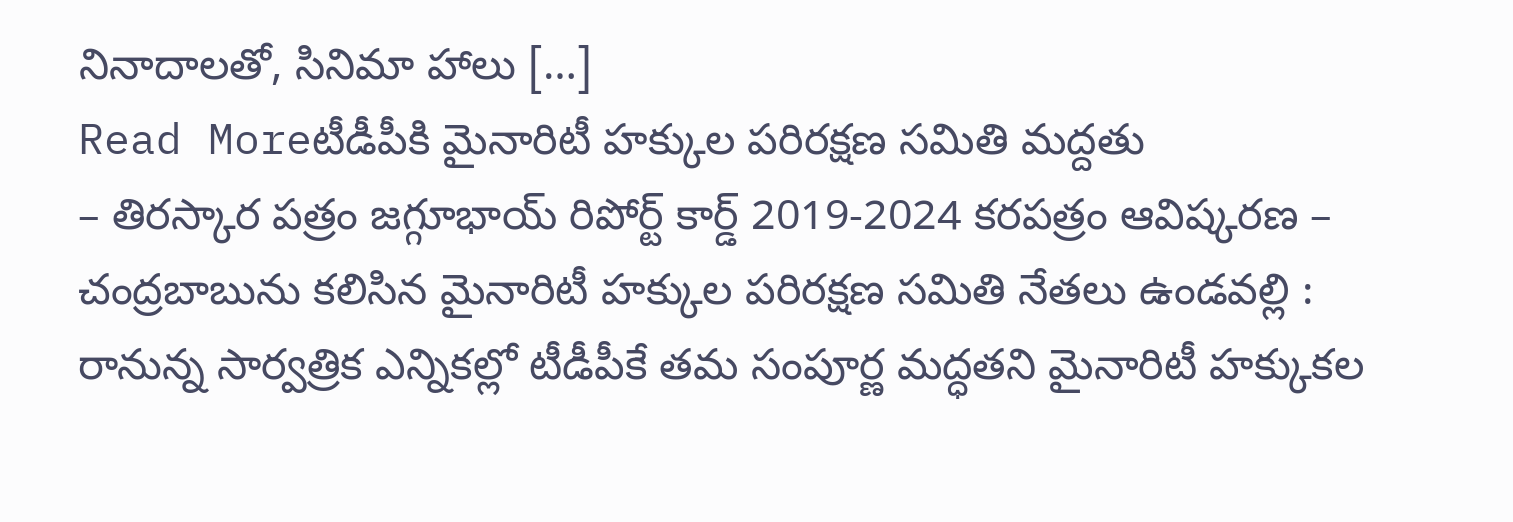నినాదాలతో, సినిమా హాలు […]
Read Moreటీడీపీకి మైనారిటీ హక్కుల పరిరక్షణ సమితి మద్దతు
– తిరస్కార పత్రం జగ్గూభాయ్ రిపోర్ట్ కార్డ్ 2019-2024 కరపత్రం ఆవిష్కరణ – చంద్రబాబును కలిసిన మైనారిటీ హక్కుల పరిరక్షణ సమితి నేతలు ఉండవల్లి : రానున్న సార్వత్రిక ఎన్నికల్లో టీడీపీకే తమ సంపూర్ణ మద్ధతని మైనారిటీ హక్కుకల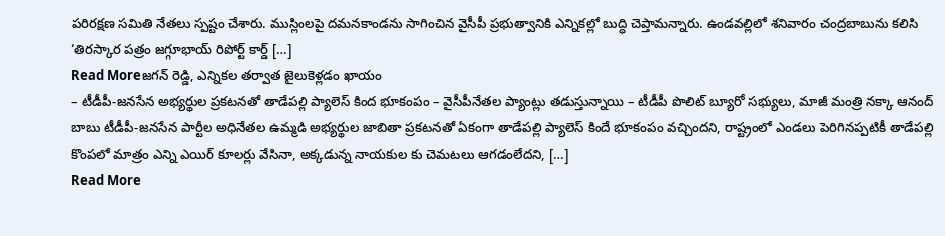పరిరక్షణ సమితి నేతలు స్పష్టం చేశారు. ముస్లింలపై దమనకాండను సాగించిన వైసీపీ ప్రభుత్వానికి ఎన్నికల్లో బుద్ధి చెప్తామన్నారు. ఉండవల్లిలో శనివారం చంద్రబాబును కలిసి ‘తిరస్కార పత్రం జగ్గూభాయ్ రిపోర్ట్ కార్డ్ […]
Read Moreజగన్ రెడ్డి, ఎన్నికల తర్వాత జైలుకెళ్లడం ఖాయం
– టీడీపీ-జనసేన అభ్యర్థుల ప్రకటనతో తాడేపల్లి ప్యాలెస్ కింద భూకంపం – వైసీపీనేతల ప్యాంట్లు తడుస్తున్నాయి – టీడీపీ పొలిట్ బ్యూరో సభ్యులు, మాజీ మంత్రి నక్కా ఆనంద్ బాబు టీడీపీ-జనసేన పార్టీల అధినేతల ఉమ్మడి అభ్యర్థుల జాబితా ప్రకటనతో ఏకంగా తాడేపల్లి ప్యాలెస్ కిందే భూకంపం వచ్చిందని, రాష్ట్రంలో ఎండలు పెరిగినప్పటికీ తాడేపల్లి కొంపలో మాత్రం ఎన్ని ఎయిర్ కూలర్లు వేసినా, అక్కడున్న నాయకుల కు చెమటలు ఆగడంలేదని, […]
Read More